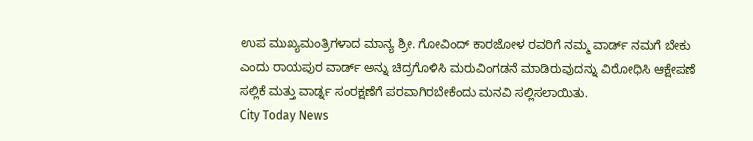ಉಪ ಮುಖ್ಯಮಂತ್ರಿಗಳಾದ ಮಾನ್ಯ ಶ್ರೀ. ಗೋವಿಂದ್ ಕಾರಜೋಳ ರವರಿಗೆ ನಮ್ಮ ವಾರ್ಡ್ ನಮಗೆ ಬೇಕು ಎಂದು ರಾಯಪುರ ವಾರ್ಡ್ ಅನ್ನು ಚಿದ್ರಗೊಳಿಸಿ ಮರುವಿಂಗಡನೆ ಮಾಡಿರುವುದನ್ನು ವಿರೋಧಿಸಿ ಆಕ್ಷೇಪಣೆ ಸಲ್ಲಿಕೆ ಮತ್ತು ವಾರ್ಡ್ನ ಸಂರಕ್ಷಣೆಗೆ ಪರವಾಗಿರಬೇಕೆಂದು ಮನವಿ ಸಲ್ಲಿಸಲಾಯಿತು.
City Today News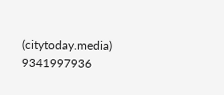(citytoday.media)
9341997936